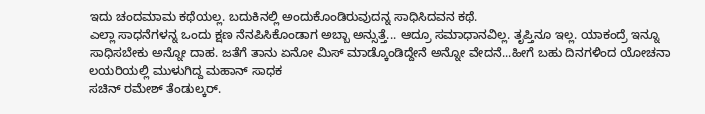ಇದು ಚಂದಮಾಮ ಕಥೆಯಲ್ಲ. ಬದುಕಿನಲ್ಲಿ ಅಂದುಕೊಂಡಿರುವುದನ್ನ ಸಾಧಿಸಿದವನ ಕಥೆ.
ಎಲ್ಲಾ ಸಾಧನೆಗಳನ್ನ ಒಂದು ಕ್ಷಣ ನೆನಪಿಸಿಕೊಂಡಾಗ ಅಬ್ಬಾ ಅನ್ಸುತ್ತೆ... ಆದ್ರೂ ಸಮಾಧಾನವಿಲ್ಲ. ತೃಪ್ತಿನೂ ಇಲ್ಲ. ಯಾಕಂದ್ರೆ ಇನ್ನೂ ಸಾಧಿಸಬೇಕು ಅನ್ನೋ ದಾಹ. ಜತೆಗೆ ತಾನು ಏನೋ ಮಿಸ್ ಮಾಡ್ಕೊಂಡಿದ್ದೇನೆ ಅನ್ನೋ ವೇದನೆ...ಹೀಗೆ ಬಹು ದಿನಗಳಿಂದ ಯೋಚನಾ ಲಯರಿಯಲ್ಲಿ ಮುಳುಗಿದ್ದ ಮಹಾನ್ ಸಾಧಕ
ಸಚಿನ್ ರಮೇಶ್ ತೆಂಡುಲ್ಕರ್.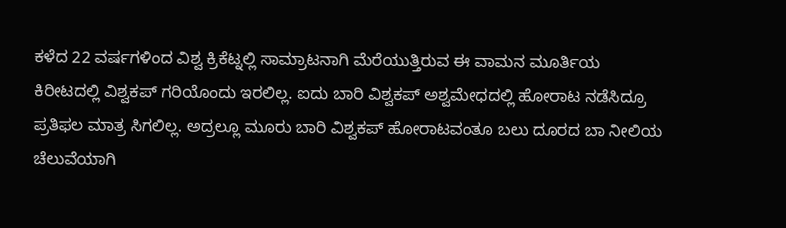ಕಳೆದ 22 ವರ್ಷಗಳಿಂದ ವಿಶ್ವ ಕ್ರಿಕೆಟ್ನಲ್ಲಿ ಸಾಮ್ರಾಟನಾಗಿ ಮೆರೆಯುತ್ತಿರುವ ಈ ವಾಮನ ಮೂರ್ತಿಯ ಕಿರೀಟದಲ್ಲಿ ವಿಶ್ವಕಪ್ ಗರಿಯೊಂದು ಇರಲಿಲ್ಲ. ಐದು ಬಾರಿ ವಿಶ್ವಕಪ್ ಅಶ್ವಮೇಧದಲ್ಲಿ ಹೋರಾಟ ನಡೆಸಿದ್ರೂ ಪ್ರತಿಫಲ ಮಾತ್ರ ಸಿಗಲಿಲ್ಲ. ಅದ್ರಲ್ಲೂ ಮೂರು ಬಾರಿ ವಿಶ್ವಕಪ್ ಹೋರಾಟವಂತೂ ಬಲು ದೂರದ ಬಾ ನೀಲಿಯ ಚೆಲುವೆಯಾಗಿ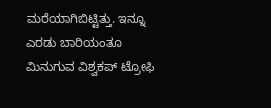ಮರೆಯಾಗಿಬಿಟ್ಟಿತ್ತು. ಇನ್ನೂ ಎರಡು ಬಾರಿಯಂತೂ ಮಿನುಗುವ ವಿಶ್ವಕಪ್ ಟ್ರೋಫಿ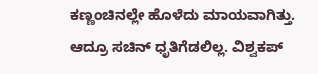ಕಣ್ಣಂಚಿನಲ್ಲೇ ಹೊಳೆದು ಮಾಯವಾಗಿತ್ತು.
ಆದ್ರೂ ಸಚಿನ್ ಧೃತಿಗೆಡಲಿಲ್ಲ. ವಿಶ್ವಕಪ್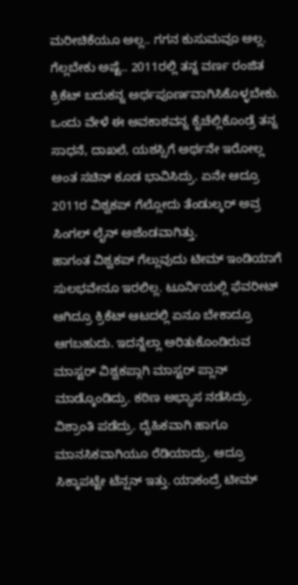ಮರೀಚಿಕೆಯೂ ಅಲ್ಲ.. ಗಗನ ಕುಸುಮವೂ ಅಲ್ಲ. ಗೆಲ್ಲಬೇಕು ಅಷ್ಟೆ.. 2011ರಲ್ಲಿ ತನ್ನ ವರ್ಣ ರಂಜಿತ ಕ್ರಿಕೆಟ್ ಬದುಕನ್ನ ಅರ್ಥಪೂರ್ಣವಾಗಿಸಿಕೊಳ್ಳಬೇಕು. ಒಂದು ವೇಳೆ ಈ ಅವಕಾಶವನ್ನ ಕೈಚೆಲ್ಲಿಕೊಂಡ್ರೆ ತನ್ನ ಸಾಧನೆ, ದಾಖಲೆ, ಯಶಸ್ಸಿಗೆ ಅರ್ಥನೇ ಇರೋಲ್ಲ ಅಂತ ಸಚಿನ್ ಕೂಡ ಭಾವಿಸಿದ್ರು. ಏನೇ ಆದ್ರೂ 2011ರ ವಿಶ್ವಕಪ್ ಗೆಲ್ಲೋದು ತೆಂಡುಲ್ಕರ್ ಅವ್ರ ಸಿಂಗಲ್ ಲೈನ್ ಅಜೆಂಡವಾಗಿತ್ತು.
ಹಾಗಂತ ವಿಶ್ವಕಪ್ ಗೆಲ್ಲುವುದು ಟೀಮ್ ಇಂಡಿಯಾಗೆ ಸುಲಭವೇನೂ ಇರಲಿಲ್ಲ. ಟೂರ್ನಿಯಲ್ಲಿ ಫೆವರೀಟ್ ಆಗಿದ್ರೂ ಕ್ರಿಕೆಟ್ ಆಟದಲ್ಲಿ ಏನೂ ಬೇಕಾದ್ರೂ ಆಗಬಹುದು. ಇದನ್ನೆಲ್ಲಾ ಅರಿತುಕೊಂಡಿರುವ ಮಾಸ್ಟರ್ ವಿಶ್ವಕಪ್ಗಾಗಿ ಮಾಸ್ಟರ್ ಪ್ಲಾನ್ ಮಾಡ್ಕೊಂಡಿದ್ರು. ಕಠಿಣ ಅಭ್ಯಾಸ ನಡೆಸಿದ್ರು. ವಿಶ್ರಾಂತಿ ಪಡೆದ್ರು. ದೈಹಿಕವಾಗಿ ಹಾಗೂ ಮಾನಸಿಕವಾಗಿಯೂ ರೆಡಿಯಾದ್ರು. ಆದ್ರೂ ಸಿಕ್ಕಾಪಟ್ಟೇ ಟೆನ್ಷನ್ ಇತ್ತು. ಯಾಕಂದ್ರೆ ಟೀಮ್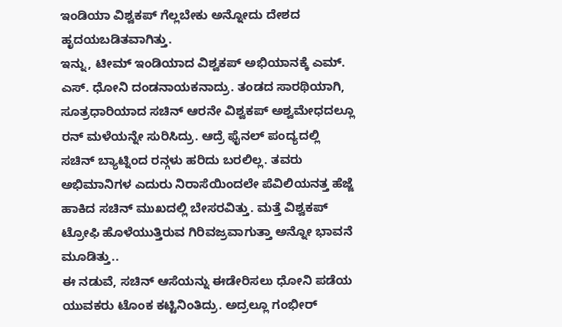ಇಂಡಿಯಾ ವಿಶ್ವಕಪ್ ಗೆಲ್ಲಬೇಕು ಅನ್ನೋದು ದೇಶದ ಹೃದಯಬಡಿತವಾಗಿತ್ತು.
ಇನ್ನು, ಟೀಮ್ ಇಂಡಿಯಾದ ವಿಶ್ವಕಪ್ ಅಭಿಯಾನಕ್ಕೆ ಎಮ್. ಎಸ್. ಧೋನಿ ದಂಡನಾಯಕನಾದ್ರು. ತಂಡದ ಸಾರಥಿಯಾಗಿ, ಸೂತ್ರಧಾರಿಯಾದ ಸಚಿನ್ ಆರನೇ ವಿಶ್ವಕಪ್ ಅಶ್ವಮೇಧದಲ್ಲೂ ರನ್ ಮಳೆಯನ್ನೇ ಸುರಿಸಿದ್ರು. ಆದ್ರೆ ಫೈನಲ್ ಪಂದ್ಯದಲ್ಲಿ ಸಚಿನ್ ಬ್ಯಾಟ್ನಿಂದ ರನ್ಗಳು ಹರಿದು ಬರಲಿಲ್ಲ. ತವರು ಅಭಿಮಾನಿಗಳ ಎದುರು ನಿರಾಸೆಯಿಂದಲೇ ಪೆವಿಲಿಯನತ್ತ ಹೆಜ್ಜೆ ಹಾಕಿದ ಸಚಿನ್ ಮುಖದಲ್ಲಿ ಬೇಸರವಿತ್ತು. ಮತ್ತೆ ವಿಶ್ವಕಪ್ ಟ್ರೋಫಿ ಹೊಳೆಯುತ್ತಿರುವ ಗಿರಿವಜ್ರವಾಗುತ್ತಾ ಅನ್ನೋ ಭಾವನೆ ಮೂಡಿತ್ತು..
ಈ ನಡುವೆ, ಸಚಿನ್ ಆಸೆಯನ್ನು ಈಡೇರಿಸಲು ಧೋನಿ ಪಡೆಯ ಯುವಕರು ಟೊಂಕ ಕಟ್ಟಿನಿಂತಿದ್ರು. ಅದ್ರಲ್ಲೂ ಗಂಭೀರ್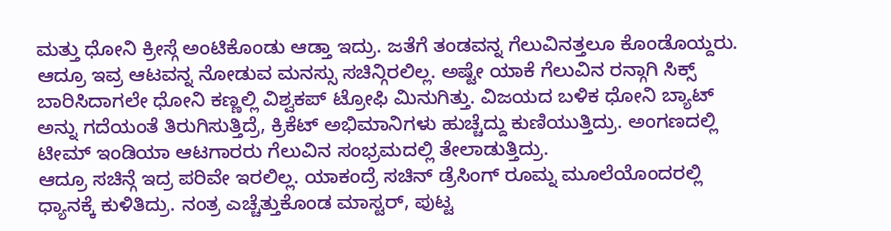ಮತ್ತು ಧೋನಿ ಕ್ರೀಸ್ಗೆ ಅಂಟಿಕೊಂಡು ಆಡ್ತಾ ಇದ್ರು. ಜತೆಗೆ ತಂಡವನ್ನ ಗೆಲುವಿನತ್ತಲೂ ಕೊಂಡೊಯ್ದರು. ಆದ್ರೂ ಇವ್ರ ಆಟವನ್ನ ನೋಡುವ ಮನಸ್ಸು ಸಚಿನ್ಗಿರಲಿಲ್ಲ. ಅಷ್ಟೇ ಯಾಕೆ ಗೆಲುವಿನ ರನ್ಗಾಗಿ ಸಿಕ್ಸ್ ಬಾರಿಸಿದಾಗಲೇ ಧೋನಿ ಕಣ್ಣಲ್ಲಿ ವಿಶ್ವಕಪ್ ಟ್ರೋಫಿ ಮಿನುಗಿತ್ತು. ವಿಜಯದ ಬಳಿಕ ಧೋನಿ ಬ್ಯಾಟ್ ಅನ್ನು ಗದೆಯಂತೆ ತಿರುಗಿಸುತ್ತಿದ್ರೆ, ಕ್ರಿಕೆಟ್ ಅಭಿಮಾನಿಗಳು ಹುಚ್ಚೆದ್ದು ಕುಣಿಯುತ್ತಿದ್ರು. ಅಂಗಣದಲ್ಲಿ ಟೀಮ್ ಇಂಡಿಯಾ ಆಟಗಾರರು ಗೆಲುವಿನ ಸಂಭ್ರಮದಲ್ಲಿ ತೇಲಾಡುತ್ತಿದ್ರು.
ಆದ್ರೂ ಸಚಿನ್ಗೆ ಇದ್ರ ಪರಿವೇ ಇರಲಿಲ್ಲ. ಯಾಕಂದ್ರೆ ಸಚಿನ್ ಡ್ರೆಸಿಂಗ್ ರೂಮ್ನ ಮೂಲೆಯೊಂದರಲ್ಲಿ ಧ್ಯಾನಕ್ಕೆ ಕುಳಿತಿದ್ರು. ನಂತ್ರ ಎಚ್ಚೆತ್ತುಕೊಂಡ ಮಾಸ್ಟರ್, ಪುಟ್ಟ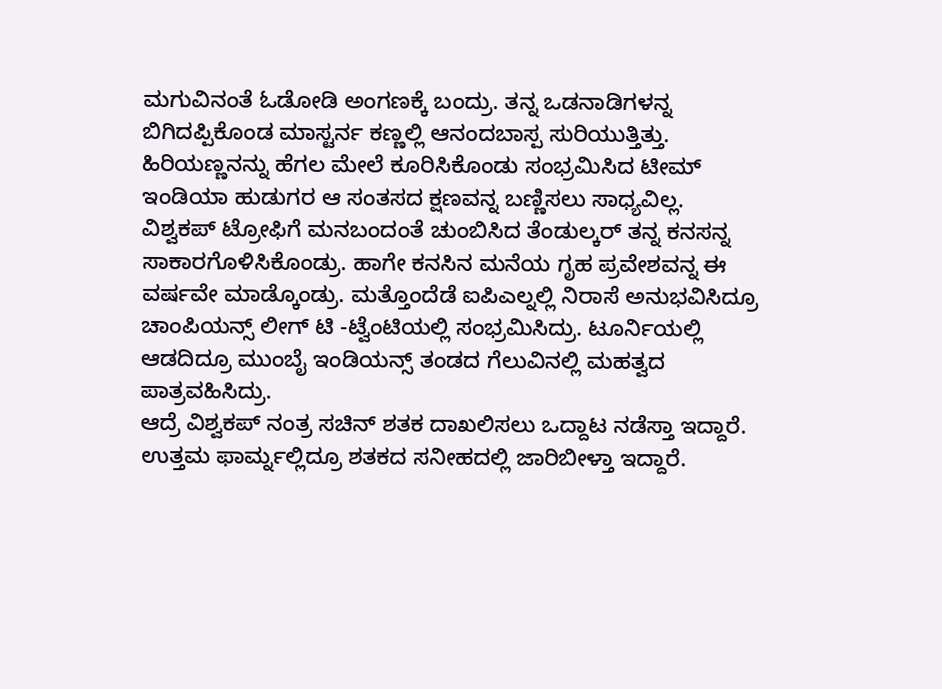ಮಗುವಿನಂತೆ ಓಡೋಡಿ ಅಂಗಣಕ್ಕೆ ಬಂದ್ರು. ತನ್ನ ಒಡನಾಡಿಗಳನ್ನ ಬಿಗಿದಪ್ಪಿಕೊಂಡ ಮಾಸ್ಟರ್ನ ಕಣ್ಣಲ್ಲಿ ಆನಂದಬಾಸ್ಪ ಸುರಿಯುತ್ತಿತ್ತು. ಹಿರಿಯಣ್ಣನನ್ನು ಹೆಗಲ ಮೇಲೆ ಕೂರಿಸಿಕೊಂಡು ಸಂಭ್ರಮಿಸಿದ ಟೀಮ್ ಇಂಡಿಯಾ ಹುಡುಗರ ಆ ಸಂತಸದ ಕ್ಷಣವನ್ನ ಬಣ್ಣಿಸಲು ಸಾಧ್ಯವಿಲ್ಲ.
ವಿಶ್ವಕಪ್ ಟ್ರೋಫಿಗೆ ಮನಬಂದಂತೆ ಚುಂಬಿಸಿದ ತೆಂಡುಲ್ಕರ್ ತನ್ನ ಕನಸನ್ನ ಸಾಕಾರಗೊಳಿಸಿಕೊಂಡ್ರು. ಹಾಗೇ ಕನಸಿನ ಮನೆಯ ಗೃಹ ಪ್ರವೇಶವನ್ನ ಈ ವರ್ಷವೇ ಮಾಡ್ಕೊಂಡ್ರು. ಮತ್ತೊಂದೆಡೆ ಐಪಿಎಲ್ನಲ್ಲಿ ನಿರಾಸೆ ಅನುಭವಿಸಿದ್ರೂ ಚಾಂಪಿಯನ್ಸ್ ಲೀಗ್ ಟಿ -ಟ್ವೆಂಟಿಯಲ್ಲಿ ಸಂಭ್ರಮಿಸಿದ್ರು. ಟೂರ್ನಿಯಲ್ಲಿ ಆಡದಿದ್ರೂ ಮುಂಬೈ ಇಂಡಿಯನ್ಸ್ ತಂಡದ ಗೆಲುವಿನಲ್ಲಿ ಮಹತ್ವದ ಪಾತ್ರವಹಿಸಿದ್ರು.
ಆದ್ರೆ ವಿಶ್ವಕಪ್ ನಂತ್ರ ಸಚಿನ್ ಶತಕ ದಾಖಲಿಸಲು ಒದ್ದಾಟ ನಡೆಸ್ತಾ ಇದ್ದಾರೆ. ಉತ್ತಮ ಫಾರ್ಮ್ನಲ್ಲಿದ್ರೂ ಶತಕದ ಸನೀಹದಲ್ಲಿ ಜಾರಿಬೀಳ್ತಾ ಇದ್ದಾರೆ.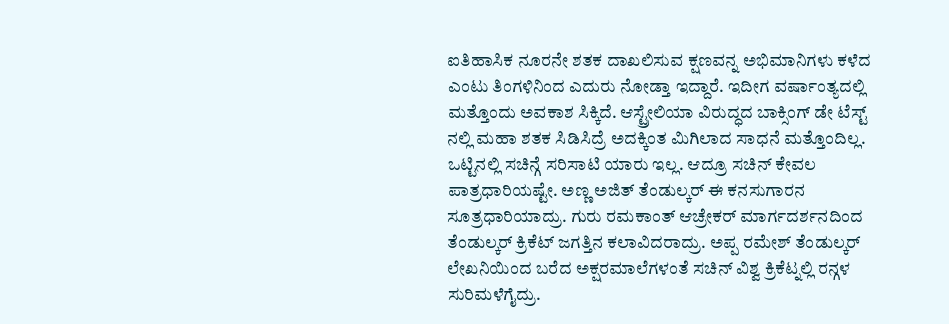ಐತಿಹಾಸಿಕ ನೂರನೇ ಶತಕ ದಾಖಲಿಸುವ ಕ್ಷಣವನ್ನ ಅಭಿಮಾನಿಗಳು ಕಳೆದ ಎಂಟು ತಿಂಗಳಿನಿಂದ ಎದುರು ನೋಡ್ತಾ ಇದ್ದಾರೆ. ಇದೀಗ ವರ್ಷಾಂತ್ಯದಲ್ಲಿ ಮತ್ತೊಂದು ಅವಕಾಶ ಸಿಕ್ಕಿದೆ. ಆಸ್ಟ್ರೇಲಿಯಾ ವಿರುದ್ಧದ ಬಾಕ್ಸಿಂಗ್ ಡೇ ಟೆಸ್ಟ್ ನಲ್ಲಿ ಮಹಾ ಶತಕ ಸಿಡಿಸಿದ್ರೆ ಅದಕ್ಕಿಂತ ಮಿಗಿಲಾದ ಸಾಧನೆ ಮತ್ತೊಂದಿಲ್ಲ.
ಒಟ್ಟಿನಲ್ಲಿ ಸಚಿನ್ಗೆ ಸರಿಸಾಟಿ ಯಾರು ಇಲ್ಲ. ಆದ್ರೂ ಸಚಿನ್ ಕೇವಲ ಪಾತ್ರಧಾರಿಯಷ್ಟೇ. ಅಣ್ಣ ಅಜಿತ್ ತೆಂಡುಲ್ಕರ್ ಈ ಕನಸುಗಾರನ ಸೂತ್ರಧಾರಿಯಾದ್ರು. ಗುರು ರಮಕಾಂತ್ ಆಚ್ರೇಕರ್ ಮಾರ್ಗದರ್ಶನದಿಂದ ತೆಂಡುಲ್ಕರ್ ಕ್ರಿಕೆಟ್ ಜಗತ್ತಿನ ಕಲಾವಿದರಾದ್ರು. ಅಪ್ಪ ರಮೇಶ್ ತೆಂಡುಲ್ಕರ್ ಲೇಖನಿಯಿಂದ ಬರೆದ ಅಕ್ಷರಮಾಲೆಗಳಂತೆ ಸಚಿನ್ ವಿಶ್ವ ಕ್ರಿಕೆಟ್ನಲ್ಲಿ ರನ್ಗಳ ಸುರಿಮಳೆಗೈದ್ರು.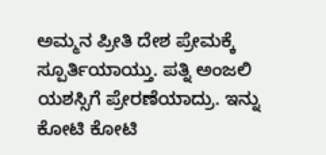ಅಮ್ಮನ ಪ್ರೀತಿ ದೇಶ ಪ್ರೇಮಕ್ಕೆ ಸ್ಪೂರ್ತಿಯಾಯ್ತು. ಪತ್ನಿ ಅಂಜಲಿ ಯಶಸ್ಸಿಗೆ ಪ್ರೇರಣೆಯಾದ್ರು. ಇನ್ನು ಕೋಟಿ ಕೋಟಿ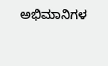ಅಭಿಮಾನಿಗಳ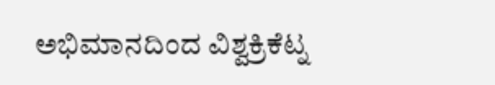ಅಭಿಮಾನದಿಂದ ವಿಶ್ವಕ್ರಿಕೆಟ್ನ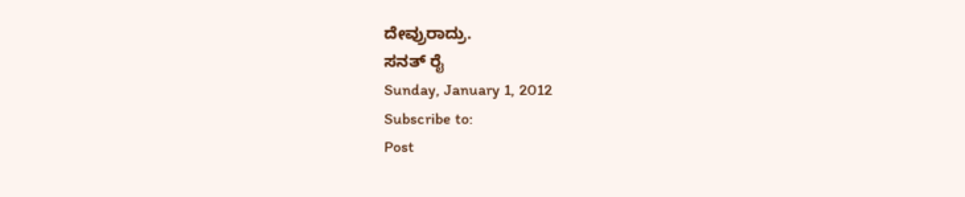ದೇವ್ರುರಾದ್ರು.
ಸನತ್ ರೈ
Sunday, January 1, 2012
Subscribe to:
Post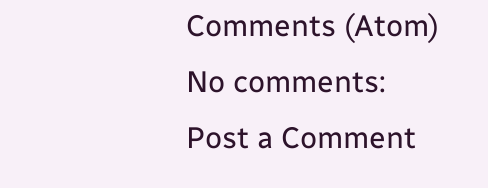Comments (Atom)
No comments:
Post a Comment